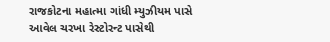રાજકોટના મહાત્મા ગાંધી મ્યુઝીયમ પાસે આવેલ ચરખા રેસ્ટોરન્ટ પાસેથી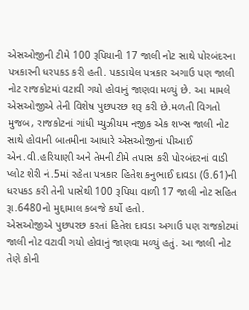એસઓજીની ટીમે 100 રૂપિયાની 17 જાલી નોટ સાથે પોરબંદરના પત્રકારની ધરપકડ કરી હતી. પકડાયેલ પત્રકાર અગાઉ પણ જાલી નોટ રાજકોટમાં વટાવી ગયો હોવાનું જાણવા મળ્યું છે. આ મામલે એસઓજીએ તેની વિશેષ પુછપરછ શરૂ કરી છે.મળતી વિગતો મુજબ, રાજકોટનાં ગાંધી મ્યુઝીયમ નજીક એક શખ્સ જાલી નોટ સાથે હોવાની બાતમીના આધારે એસઓજીનાં પીઆઈ એન.વી.હરિયાણી અને તેમની ટીમે તપાસ કરી પોરબંદરનાં વાડી પ્લોટ શેરી નં.5માં રહેતા પત્રકાર હિતેશ કનુભાઈ દાવડા (ઉ.61)ની ધરપકડ કરી તેની પાસેથી 100 રૂપિયા વાળી 17 જાલી નોટ સહિત રૂા.6480નો મુદ્દામાલ કબજે કર્યો હતો.
એસઓજીએ પુછપરછ કરતાં હિતેશ દાવડા અગાઉ પણ રાજકોટમાં જાલી નોટ વટાવી ગયો હોવાનું જાણવા મળ્યું હતું. આ જાલી નોટ તેણે કોની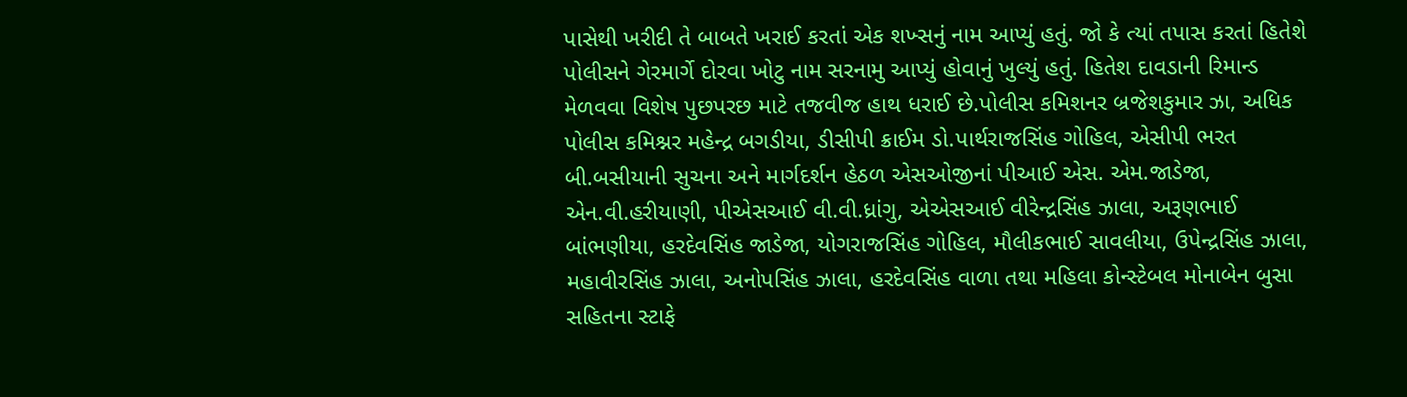પાસેથી ખરીદી તે બાબતે ખરાઈ કરતાં એક શખ્સનું નામ આપ્યું હતું. જો કે ત્યાં તપાસ કરતાં હિતેશે પોલીસને ગેરમાર્ગે દોરવા ખોટુ નામ સરનામુ આપ્યું હોવાનું ખુલ્યું હતું. હિતેશ દાવડાની રિમાન્ડ મેળવવા વિશેષ પુછપરછ માટે તજવીજ હાથ ધરાઈ છે.પોલીસ કમિશનર બ્રજેશકુમાર ઝા, અધિક પોલીસ કમિશ્નર મહેન્દ્ર બગડીયા, ડીસીપી ક્રાઈમ ડો.પાર્થરાજસિંહ ગોહિલ, એસીપી ભરત બી.બસીયાની સુચના અને માર્ગદર્શન હેઠળ એસઓજીનાં પીઆઈ એસ. એમ.જાડેજા, એન.વી.હરીયાણી, પીએસઆઈ વી.વી.ધ્રાંગુ, એએસઆઈ વીરેન્દ્રસિંહ ઝાલા, અરૂણભાઈ બાંભણીયા, હરદેવસિંહ જાડેજા, યોગરાજસિંહ ગોહિલ, મૌલીકભાઈ સાવલીયા, ઉપેન્દ્રસિંહ ઝાલા, મહાવીરસિંહ ઝાલા, અનોપસિંહ ઝાલા, હરદેવસિંહ વાળા તથા મહિલા કોન્સ્ટેબલ મોનાબેન બુસા સહિતના સ્ટાફે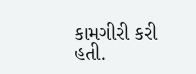કામગીરી કરી હતી.